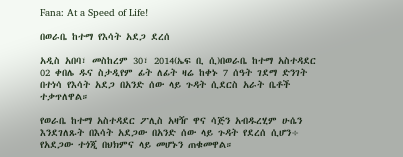Fana: At a Speed of Life!

በወራቤ ከተማ የእሳት አደጋ ደረሰ

አዲስ አበባ፣ መስከረም 30፣ 2014(ኤፍ ቢ ሲ)በወራቤ ከተማ አስተዳደር 02 ቀበሌ ዱና ስታዲየም ፊት ለፊት ዛሬ ከቀኑ 7 ሰዓት ገደማ ድንገት በተነሳ የእሳት አደጋ በአንድ ሰው ላይ ጉዳት ሲደርስ አራት ቤቶች ተቃጥለዋል።

የወራቤ ከተማ አስተዳደር ፖሊስ አዛዥ ዋና ሳጅን አብዱረሂም ሁሴን እንደገለጹት በእሳት አደጋው በአንድ ሰው ላይ ጉዳት የደረሰ ሲሆን÷ የአደጋው ተጎጂ በህክምና ላይ መሆኑን ጠቁመዋል።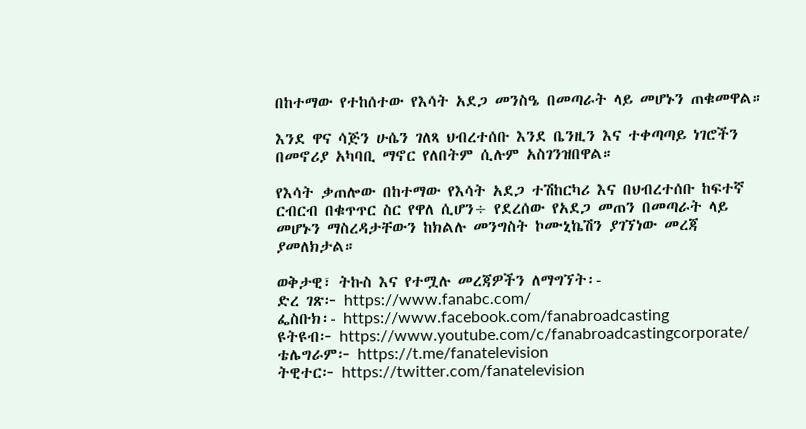በከተማው የተከሰተው የእሳት አደጋ መንስዔ በመጣራት ላይ መሆኑን ጠቁመዋል።

እንደ ዋና ሳጅን ሁሴን ገለጻ ህብረተሰቡ እንደ ቤንዚን እና ተቀጣጣይ ነገሮችን በመኖሪያ አካባቢ ማኖር የለበትም ሲሉም አስገንዝበዋል።

የእሳት ቃጠሎው በከተማው የእሳት አደጋ ተሽከርካሪ እና በህብረተሰቡ ከፍተኛ ርብርብ በቁጥጥር ስር የዋለ ሲሆን÷ የደረሰው የአደጋ መጠን በመጣራት ላይ መሆኑን ማስረዳታቸውን ከክልሉ መንግስት ኮሙኒኬሽን ያገኘነው መረጃ ያመለክታል።

ወቅታዊ፣ ትኩስ እና የተሟሉ መረጃዎችን ለማግኘት፡-
ድረ ገጽ፦ https://www.fanabc.com/
ፌስቡክ፡- https://www.facebook.com/fanabroadcasting
ዩትዩብ፦ https://www.youtube.com/c/fanabroadcastingcorporate/
ቴሌግራም፦ https://t.me/fanatelevision
ትዊተር፦ https://twitter.com/fanatelevision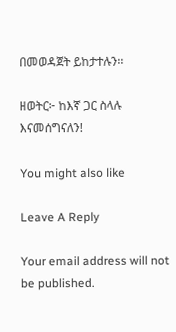በመወዳጀት ይከታተሉን፡፡

ዘወትር፦ ከእኛ ጋር ስላሉ እናመሰግናለን!

You might also like

Leave A Reply

Your email address will not be published.